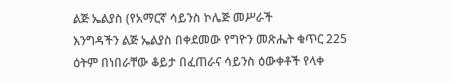ልጅ ኤልያስ (የአማርኛ ሳይንስ ኮሌጅ መሥራች
እንግዳችን ልጅ ኤልያስ በቀደመው የግዮን መጽሔት ቁጥር 225 ዕትም በነበራቸው ቆይታ በፈጠራና ሳይንስ ዕውቀቶች የላቀ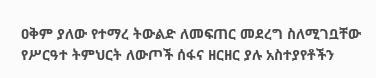ዐቅም ያለው የተማረ ትውልድ ለመፍጠር መደረግ ስለሚገቧቸው የሥርዓተ ትምህርት ለውጦች ሰፋና ዘርዘር ያሉ አስተያየቶችን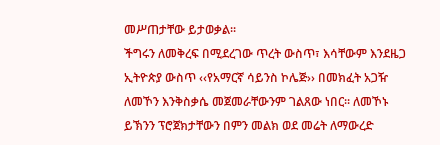መሥጠታቸው ይታወቃል፡፡
ችግሩን ለመቅረፍ በሚደረገው ጥረት ውስጥ፣ እሳቸውም እንደዜጋ ኢትዮጵያ ውስጥ ‹‹የአማርኛ ሳይንስ ኮሌጅ›› በመክፈት አጋዥ ለመኾን እንቅስቃሴ መጀመራቸውንም ገልጸው ነበር፡፡ ለመኾኑ ይኽንን ፕሮጀክታቸውን በምን መልክ ወደ መሬት ለማውረድ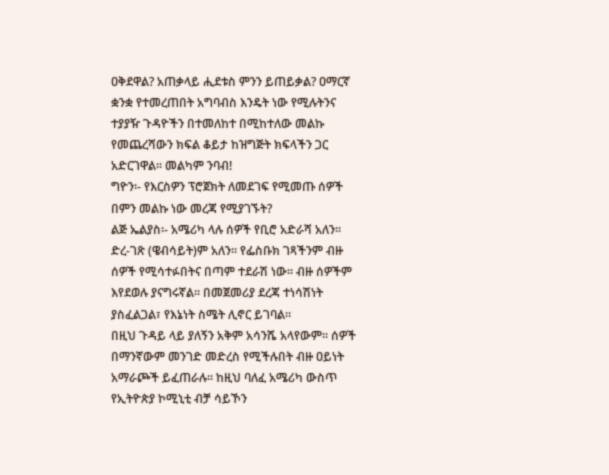ዐቅደዋል? አጠቃላይ ሒደቱስ ምንን ይጠይቃል? ዐማርኛ ቋንቋ የተመረጠበት አግባብስ እንዴት ነው የሚሉትንና ተያያዥ ጉዳዮችን በተመለከተ በሚከተለው መልኩ የመጨረሻውን ክፍል ቆይታ ከዝግጅት ክፍላችን ጋር አድርገዋል፡፡ መልካም ንባብ!
ግዮን፡- የእርስዎን ፕሮጀክት ለመደገፍ የሚመጡ ሰዎች በምን መልኩ ነው መረጃ የሚያገኙት?
ልጅ ኤልያስ፡- አሜሪካ ላሉ ሰዎች የቢሮ አድራሻ አለን፡፡ ድረ-ገጽ (ዌብሳይት)ም አለን፡፡ የፌስቡክ ገጻችንም ብዙ ሰዎች የሚሳተፉበትና በጣም ተደራሽ ነው፡፡ ብዙ ሰዎችም እየደወሉ ያናግሩኛል፡፡ በመጀመሪያ ደረጃ ተነሳሽነት ያስፈልጋል፣ የእኔነት ስሜት ሊኖር ይገባል፡፡
በዚህ ጉዳይ ላይ ያለኝን አቅም አሳንሼ አላየውም፡፡ ሰዎች በማንኛውም መንገድ መድረስ የሚችሉበት ብዙ ዐይነት አማራጮች ይፈጠራሉ፡፡ ከዚህ ባለፈ አሜሪካ ውስጥ የኢትዮጵያ ኮሚኒቲ ብቻ ሳይኾን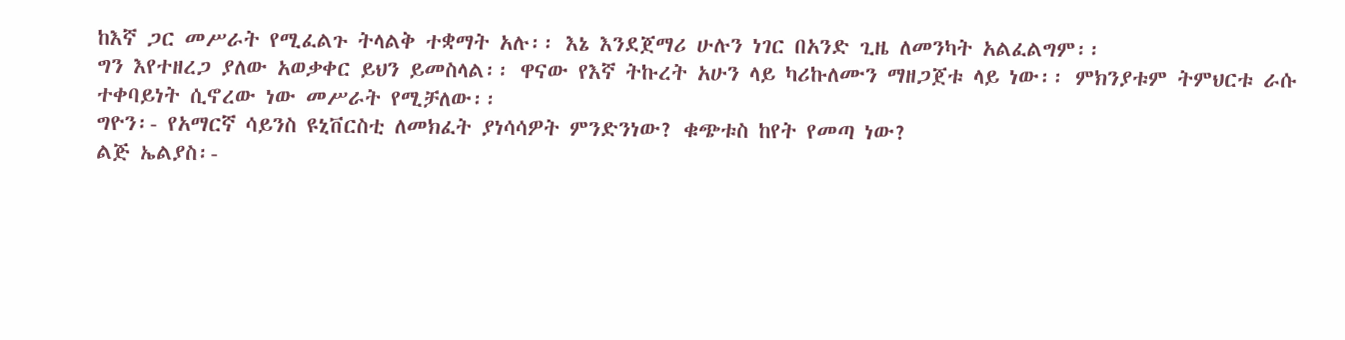ከእኛ ጋር መሥራት የሚፈልጉ ትላልቅ ተቋማት አሉ፡፡ እኔ እንደጀማሪ ሁሉን ነገር በአንድ ጊዜ ለመንካት አልፈልግም፡፡
ግን እየተዘረጋ ያለው አወቃቀር ይህን ይመስላል፡፡ ዋናው የእኛ ትኩረት አሁን ላይ ካሪኩለሙን ማዘጋጀቱ ላይ ነው፡፡ ምክንያቱም ትምህርቱ ራሱ ተቀባይነት ሲኖረው ነው መሥራት የሚቻለው፡፡
ግዮን፡- የአማርኛ ሳይንስ ዩኒቨርስቲ ለመክፈት ያነሳሳዎት ምንድንነው? ቁጭቱስ ከየት የመጣ ነው?
ልጅ ኤልያስ፡-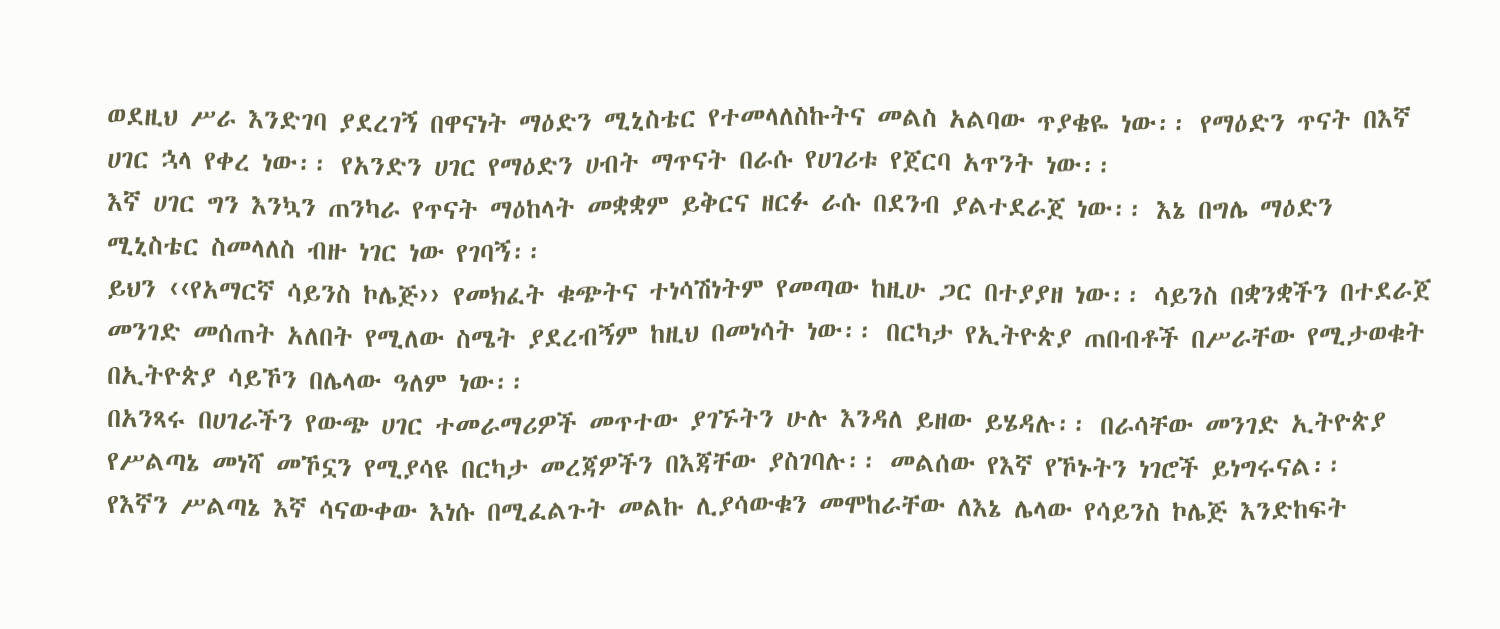ወደዚህ ሥራ እንድገባ ያደረገኝ በዋናነት ማዕድን ሚኒስቴር የተመላለስኩትና መልስ አልባው ጥያቄዬ ነው፡፡ የማዕድን ጥናት በእኛ ሀገር ኋላ የቀረ ነው፡፡ የአንድን ሀገር የማዕድን ሀብት ማጥናት በራሱ የሀገሪቱ የጀርባ አጥንት ነው፡፡
እኛ ሀገር ግን እንኳን ጠንካራ የጥናት ማዕከላት መቋቋም ይቅርና ዘርፉ ራሱ በደንብ ያልተደራጀ ነው፡፡ እኔ በግሌ ማዕድን ሚኒስቴር ስመላለስ ብዙ ነገር ነው የገባኝ፡፡
ይህን ‹‹የአማርኛ ሳይንስ ኮሌጅ›› የመክፈት ቁጭትና ተነሳሽነትም የመጣው ከዚሁ ጋር በተያያዘ ነው፡፡ ሳይንስ በቋንቋችን በተደራጀ መንገድ መሰጠት አለበት የሚለው ስሜት ያደረብኝም ከዚህ በመነሳት ነው፡፡ በርካታ የኢትዮጵያ ጠበብቶች በሥራቸው የሚታወቁት በኢትዮጵያ ሳይኾን በሌላው ዓለም ነው፡፡
በአንጻሩ በሀገራችን የውጭ ሀገር ተመራማሪዎች መጥተው ያገኙትን ሁሉ እንዳለ ይዘው ይሄዳሉ፡፡ በራሳቸው መንገድ ኢትዮጵያ የሥልጣኔ መነሻ መኾኗን የሚያሳዩ በርካታ መረጃዎችን በእጃቸው ያስገባሉ፡፡ መልሰው የእኛ የኾኑትን ነገሮች ይነግሩናል፡፡
የእኛን ሥልጣኔ እኛ ሳናውቀው እነሱ በሚፈልጉት መልኩ ሊያሳውቁን መሞከራቸው ለእኔ ሌላው የሳይንስ ኮሌጅ እንድከፍት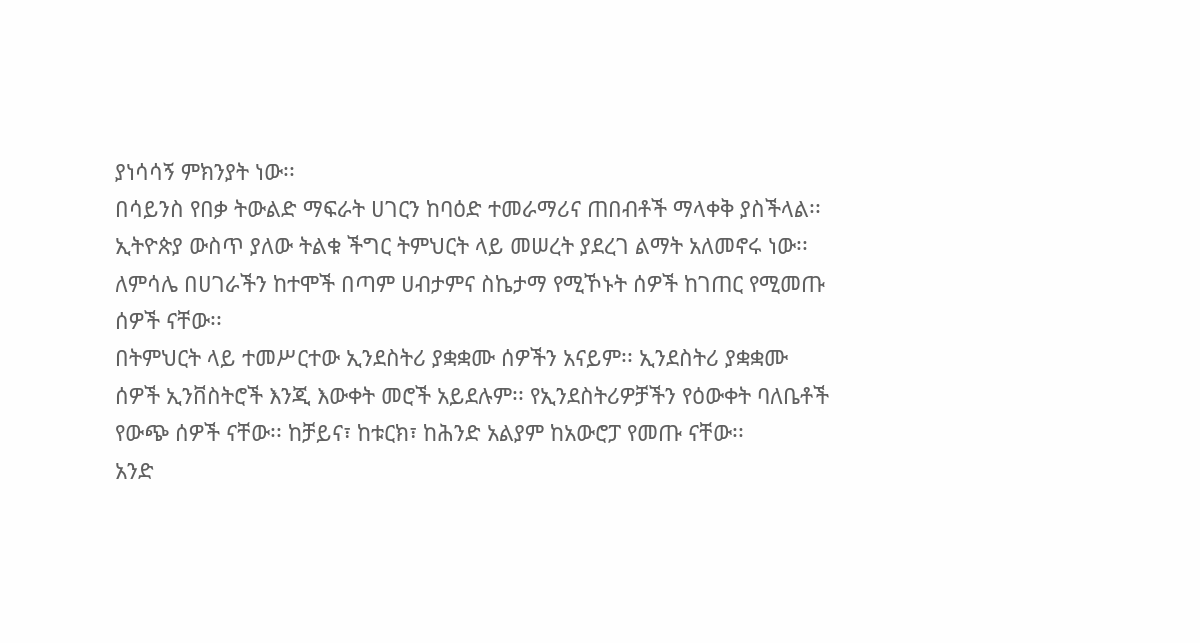ያነሳሳኝ ምክንያት ነው፡፡
በሳይንስ የበቃ ትውልድ ማፍራት ሀገርን ከባዕድ ተመራማሪና ጠበብቶች ማላቀቅ ያስችላል፡፡ ኢትዮጵያ ውስጥ ያለው ትልቁ ችግር ትምህርት ላይ መሠረት ያደረገ ልማት አለመኖሩ ነው፡፡ ለምሳሌ በሀገራችን ከተሞች በጣም ሀብታምና ስኬታማ የሚኾኑት ሰዎች ከገጠር የሚመጡ ሰዎች ናቸው፡፡
በትምህርት ላይ ተመሥርተው ኢንደስትሪ ያቋቋሙ ሰዎችን አናይም፡፡ ኢንደስትሪ ያቋቋሙ ሰዎች ኢንቨስትሮች እንጂ እውቀት መሮች አይደሉም፡፡ የኢንደስትሪዎቻችን የዕውቀት ባለቤቶች የውጭ ሰዎች ናቸው፡፡ ከቻይና፣ ከቱርክ፣ ከሕንድ አልያም ከአውሮፓ የመጡ ናቸው፡፡
አንድ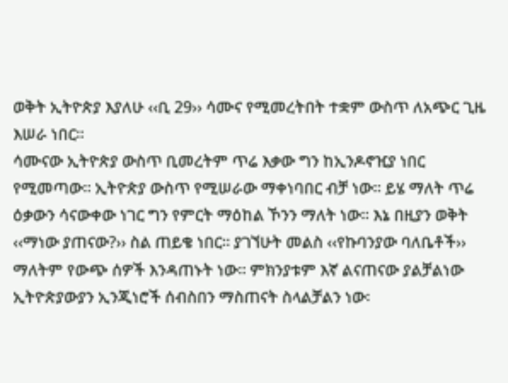ወቅት ኢትዮጵያ እያለሁ ‹‹ቢ 29›› ሳሙና የሚመረትበት ተቋም ውስጥ ለአጭር ጊዜ እሠራ ነበር፡፡
ሳሙናው ኢትዮጵያ ውስጥ ቢመረትም ጥሬ እቃው ግን ከኢንዶኖዢያ ነበር የሚመጣው፡፡ ኢትዮጵያ ውስጥ የሚሠራው ማቀነባበር ብቻ ነው፡፡ ይሄ ማለት ጥሬ ዕቃውን ሳናውቀው ነገር ግን የምርት ማዕከል ኾንን ማለት ነው፡፡ እኔ በዚያን ወቅት ‹‹ማነው ያጠናው?›› ስል ጠይቄ ነበር፡፡ ያገኘሁት መልስ ‹‹የኩባንያው ባለቤቶች›› ማለትም የውጭ ሰዎች እንዳጠኑት ነው፡፡ ምክንያቱም እኛ ልናጠናው ያልቻልነው ኢትዮጵያውያን ኢንጂነሮች ሰብስበን ማስጠናት ስላልቻልን ነው፡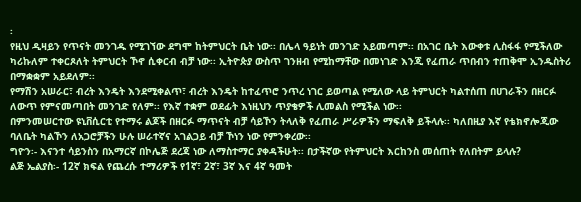፡
የዚህ ዲዛይን የጥናት መንገዱ የሚገኘው ደግሞ ከትምህርት ቤት ነው፡፡ በሌላ ዓይነት መንገድ አይመጣም፡፡ በአገር ቤት እውቀቱ ሊስፋፋ የሚችለው ካሪኩለም ተቀርጾለት ትምህርት ኾኖ ሲቀርብ ብቻ ነው፡፡ ኢትዮጵያ ውስጥ ገንዘብ የሚከማቸው በመነገድ እንጂ የፈጠራ ጥበብን ተጠቅሞ ኢንዱስትሪ በማቋቋም አይደለም፡፡
የማሽን አሠራር፣ ብረት እንዴት እንደሚቀልጥ፣ ብረት እንዴት ከተፈጥሮ ንጥረ ነገር ይወጣል የሚለው ላይ ትምህርት ካልተሰጠ በሀገራችን በዘርፉ ለውጥ የምናመጣበት መንገድ የለም፡፡ የእኛ ተቋም ወደፊት እነዚህን ጥያቄዎች ሊመልስ የሚችል ነው፡፡
በምንመሠርተው ዩኒቨሲርቲ የተማሩ ልጆች በዘርፉ ማጥናት ብቻ ሳይኾን ትላለቅ የፈጠራ ሥራዎችን ማፍለቅ ይችላሉ፡፡ ካለበዚያ እኛ የቴክኖሎጂው ባለቤት ካልኾን ለአጋሮቻችን ሁሉ ሠራተኛና አገልጋይ ብቻ ኾነን ነው የምንቀረው፡፡
ግዮን፡- እናንተ ሳይንስን በአማርኛ በኮሌጅ ደረጃ ነው ለማስተማር ያቀዳችሁት፡፡ በታችኛው የትምህርት እርከንስ መሰጠት የለበትም ይላሉ?
ልጅ ኤልያስ፡- 12ኛ ክፍል የጨረሱ ተማሪዎች የ1ኛ፣ 2ኛ፣ 3ኛ እና 4ኛ ዓመት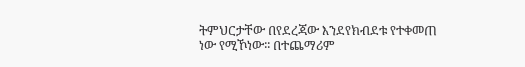ትምህርታቸው በየደረጃው እንደየክብደቱ የተቀመጠ ነው የሚኾነው፡፡ በተጨማሪም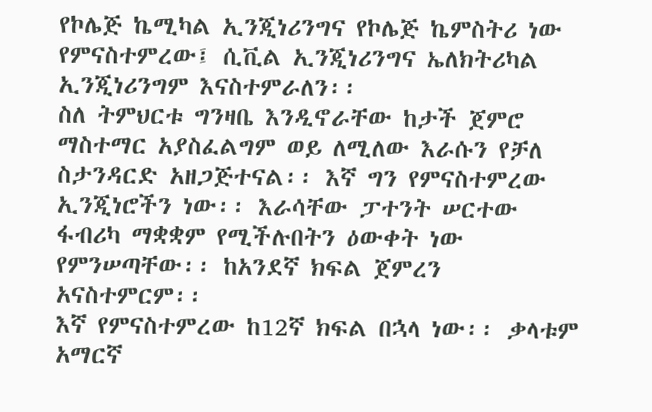የኮሌጅ ኬሚካል ኢንጂነሪንግና የኮሌጅ ኬምስትሪ ነው የምናስተምረው፤ ሲቪል ኢንጂነሪንግና ኤለክትሪካል ኢንጂነሪንግም እናስተምራለን፡፡
ስለ ትምህርቱ ግንዛቤ እንዲኖራቸው ከታች ጀምሮ ማስተማር አያስፈልግም ወይ ለሚለው እራሱን የቻለ ስታንዳርድ አዘጋጅተናል፡፡ እኛ ግን የምናስተምረው ኢንጂነሮችን ነው፡፡ እራሳቸው ፓተንት ሠርተው ፋብሪካ ማቋቋም የሚችሉበትን ዕውቀት ነው የምንሠጣቸው፡፡ ከአንደኛ ክፍል ጀምረን አናስተምርም፡፡
እኛ የምናስተምረው ከ12ኛ ክፍል በኋላ ነው፡፡ ቃላቱም አማርኛ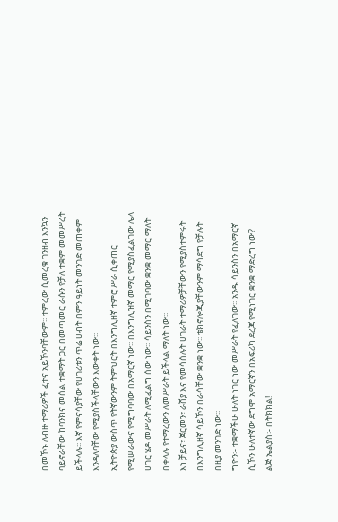በመኾኑ ለብዙ ተማሪዎች ፈተና አይኾንባቸውም፡፡ ተምረው ሲመረቁ ገንዘብ እንኳን ባይኖራቸው ከባንክና መሰል ተቋማት ጋር በመጣመር ራሱን የቻለ ተቋም መመሥረት ይችላሉ፡፡ እኛ የምናሳያቸው የሀገሪቱን ጥሬ ሀብት በምን ዓይነት መንገድ መጠቀም እንዳለባቸው የሚያስችላቸውን እውቀት ነው፡፡
ኢትዮጵያ ውስጥ የትኛውንም ትምህርት በእንግሊዘኛ ተምሮ ሥራ ሲቀጠር የሚሠራውና የሚግባባው በአማርኛ ነው፡፡ በእንግሊዝኛ መማር የሚያስፈልገው ሌላ ሀገር ሄዶ መሥራት ለሚፈልግ ሰው ነው፡፡ ሳይንስን በሚገባው ቋንቋ መማር ማለት በቀላሉ የተማረውን ለመሥራት ይችላል ማለት ነው፡፡
እነ ቻይና፣ ጀርመን፣ ራሸያ እና የመሳሰሉት ሀገራት ተማሪዎቻቸውን የሚያስተምሩት በእንግሊዘኛ ሳይኾን በራሳቸው ቋንቋ ነው፡፡ ቴክኖሎጂያቸውንም ማሳደግ የቻሉት በዚያ መንገድ ነው፡፡
ግዮን፡- ተቋማችሁ ሁለት ነገር ነው መሥራት የፈለገው፡፡ አንዱ ሳይንስን በአማርኛ ሲኾን ሁለተኛው ደግሞ አማርኛን በአፍሪካ ደረጃ የሚነገር ቋንቋ ማድረግ ነው?
ልጅ ኤልያስ፡- በትክክል!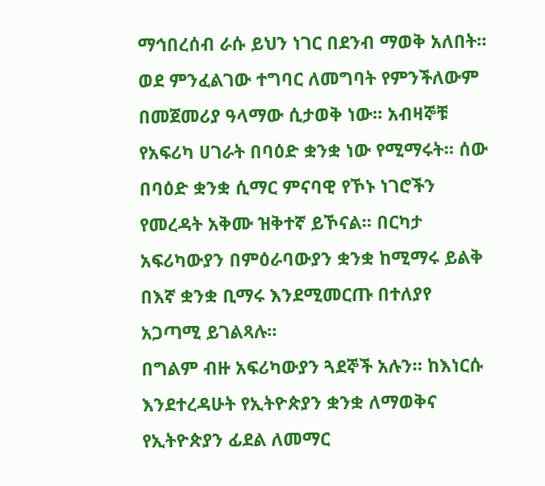ማኅበረሰብ ራሱ ይህን ነገር በደንብ ማወቅ አለበት፡፡ ወደ ምንፈልገው ተግባር ለመግባት የምንችለውም በመጀመሪያ ዓላማው ሲታወቅ ነው፡፡ አብዛኞቹ የአፍሪካ ሀገራት በባዕድ ቋንቋ ነው የሚማሩት፡፡ ሰው በባዕድ ቋንቋ ሲማር ምናባዊ የኾኑ ነገሮችን የመረዳት አቅሙ ዝቅተኛ ይኾናል፡፡ በርካታ አፍሪካውያን በምዕራባውያን ቋንቋ ከሚማሩ ይልቅ በእኛ ቋንቋ ቢማሩ እንደሚመርጡ በተለያየ አጋጣሚ ይገልጻሉ፡፡
በግልም ብዙ አፍሪካውያን ጓደኞች አሉን፡፡ ከእነርሱ እንደተረዳሁት የኢትዮጵያን ቋንቋ ለማወቅና የኢትዮጵያን ፊደል ለመማር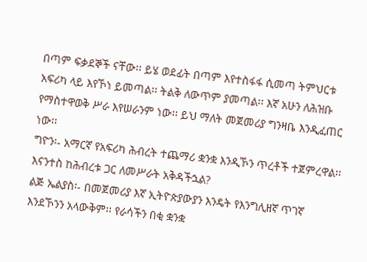በጣም ፍቃደኞች ናቸው፡፡ ይሄ ወደፊት በጣም እየተስፋፋ ሲመጣ ትምህርቱ አፍሪካ ላይ እየኾነ ይመጣል፡፡ ትልቅ ለውጥም ያመጣል፡፡ እኛ አሁን ለሕዝቡ የማስተዋወቅ ሥራ እየሠራንም ነው፡፡ ይህ ማለት መጀመሪያ ግንዛቤ እንዲፈጠር ነው፡፡
ግዮን፡- አማርኛ የአፍሪካ ሕብረት ተጨማሪ ቋንቋ እንዲኾን ጥረቶች ተጀምረዋል፡፡ እናንተስ ከሕብረቱ ጋር ለመሥራት አቅዳችኋል?
ልጅ ኤልያስ፡- በመጀመሪያ እኛ ኢትዮጵያውያን እንዴት የእንግሊዘኛ ጥገኛ እንደኾንን አላውቅም፡፡ የራሳችን በቂ ቋንቋ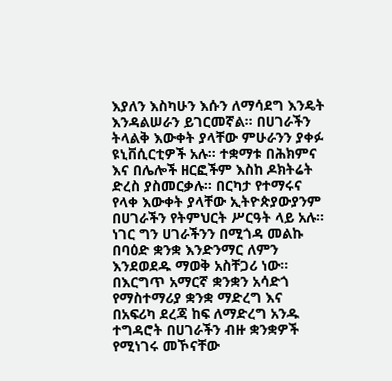እያለን እስካሁን እሱን ለማሳደግ እንዴት እንዳልሠራን ይገርመኛል፡፡ በሀገራችን ትላልቅ እውቀት ያላቸው ምሁራንን ያቀፉ ዩኒቨሲርቲዎች አሉ፡፡ ተቋማቱ በሕክምና እና በሌሎች ዘርፎችም እስከ ዶክትሬት ድረስ ያስመርቃሉ፡፡ በርካታ የተማሩና የላቀ እውቀት ያላቸው ኢትዮጵያውያንም በሀገራችን የትምህርት ሥርዓት ላይ አሉ፡፡
ነገር ግን ሀገራችንን በሚጎዳ መልኩ በባዕድ ቋንቋ እንድንማር ለምን እንደወደዱ ማወቅ አስቸጋሪ ነው፡፡ በእርግጥ አማርኛ ቋንቋን አሳድጎ የማስተማሪያ ቋንቋ ማድረግ እና በአፍሪካ ደረጃ ከፍ ለማድረግ አንዱ ተግዳሮት በሀገራችን ብዙ ቋንቋዎች የሚነገሩ መኾናቸው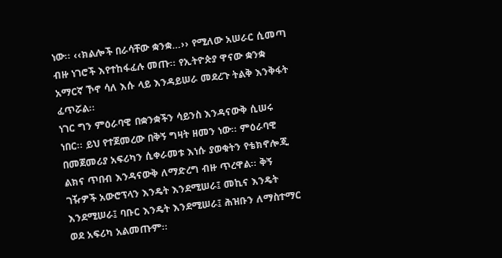ነው፡፡ ‹‹ክልሎች በራሳቸው ቋንቋ…›› የሚለው አሠራር ሲመጣ ብዙ ነገሮች እየተከፋፈሉ መጡ፡፡ የኢትዮጵያ ዋናው ቋንቋ አማርኛ ኾኖ ሳለ እሱ ላይ እንዳይሠራ መደረጉ ትልቅ እንቅፋት ፈጥሯል፡፡
ነገር ግን ምዕራባዊ በቋንቋችን ሳይንስ እንዳናውቅ ሲሠሩ ነበር፡፡ ይህ የተጀመረው በቅኝ ግዛት ዘመን ነው፡፡ ምዕራባዊ በመጀመሪያ አፍሪካን ሲቀራመቱ እነሱ ያወቁትን የቴክኖሎጂ ልክና ጥበብ እንዳናውቅ ለማድረግ ብዙ ጥረዋል፡፡ ቅኝ ገዥዎች አውሮፕላን እንዴት እንደሚሠራ፤ መኪና እንዴት እንደሚሠራ፤ ባቡር እንዴት እንደሚሠራ፤ ሕዝቡን ለማስተማር ወደ አፍሪካ አልመጡም፡፡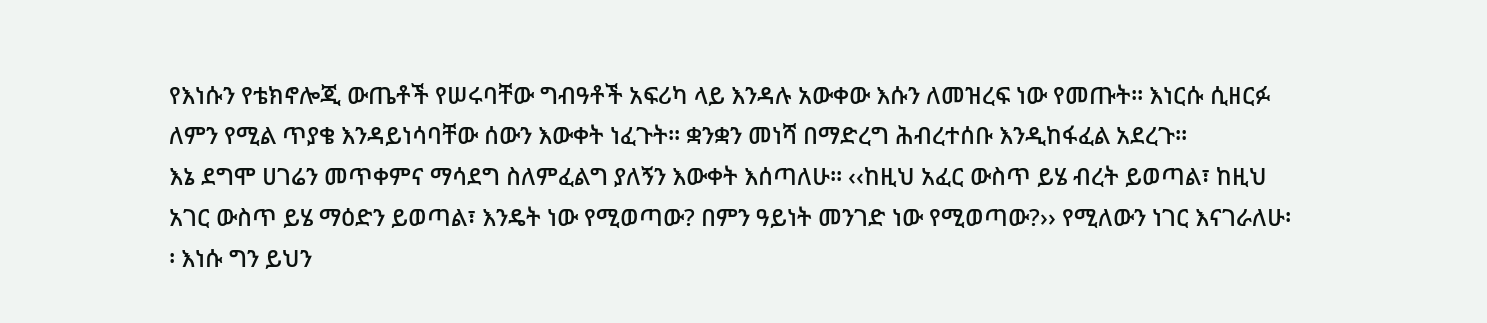የእነሱን የቴክኖሎጂ ውጤቶች የሠሩባቸው ግብዓቶች አፍሪካ ላይ እንዳሉ አውቀው እሱን ለመዝረፍ ነው የመጡት፡፡ እነርሱ ሲዘርፉ ለምን የሚል ጥያቄ እንዳይነሳባቸው ሰውን እውቀት ነፈጉት፡፡ ቋንቋን መነሻ በማድረግ ሕብረተሰቡ እንዲከፋፈል አደረጉ፡፡
እኔ ደግሞ ሀገሬን መጥቀምና ማሳደግ ስለምፈልግ ያለኝን እውቀት እሰጣለሁ፡፡ ‹‹ከዚህ አፈር ውስጥ ይሄ ብረት ይወጣል፣ ከዚህ አገር ውስጥ ይሄ ማዕድን ይወጣል፣ እንዴት ነው የሚወጣው? በምን ዓይነት መንገድ ነው የሚወጣው?›› የሚለውን ነገር እናገራለሁ፡፡ እነሱ ግን ይህን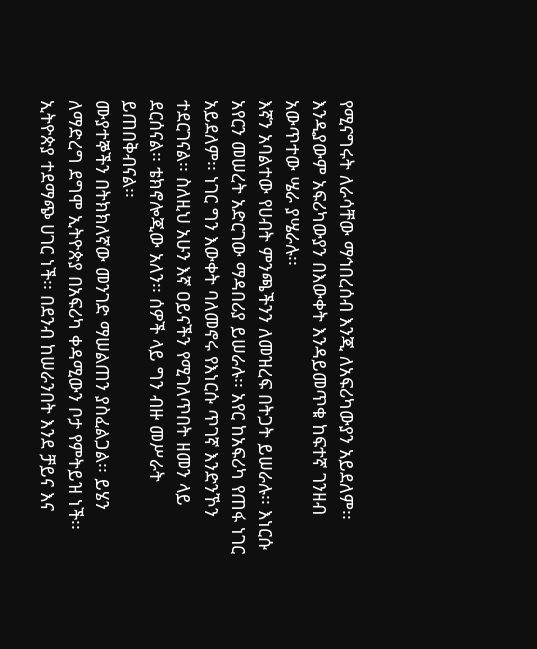የሚናግሩት ለራሳቸው ማኅበረሰብ እንጂ ለአፍሪካውያን አይደለም፡፡ እንዲያውም አፍሪካውያን በእውቀት እንዳይመጥቁ ከፍተኛ ገንዘብ አውጥተው ሤራ ያሤራሉ፡፡
እኛን አባልተው የሀብት ምንጫችንን ለመዝረፍ በትጋት ይሠራሉ፡፡ እነርሱ አየርን መሠረት አድርገው ማዳበሪያ ይሠራሉ፡፡ አየር ከአፍሪካ የጠፋ ነገር አይደለም፡፡ ነገር ግን እውቀት ባለመኖሩ የእነርሱ ጥገኛ እንድንኾን ተደርገናል፡፡ ስለዚህ አሁን እኛ ዐይናችን የሚገለጥበት ዘመን ላይ ደርሰናል፡፡ ቴክኖሎጂው አለን፡፡ ሰዎች ላይ ግን ብዙ መሥራት ይጠበቅብናል፡፡
ሙያተኞችን በትክክለኛው መንገድ ማሠልጠን ያስፈልጋል፡፡ ይሄን ለማድረግ ደግሞ ኢትዮጵያ በአፍሪካ ቀዳሚውን ቦታ የምትይዝ ነች፡፡ ኢትዮጵያ ተደማጭ ሀገር ነች፡፡ በደንብ ከሠራንበት እንደ ቻይና እና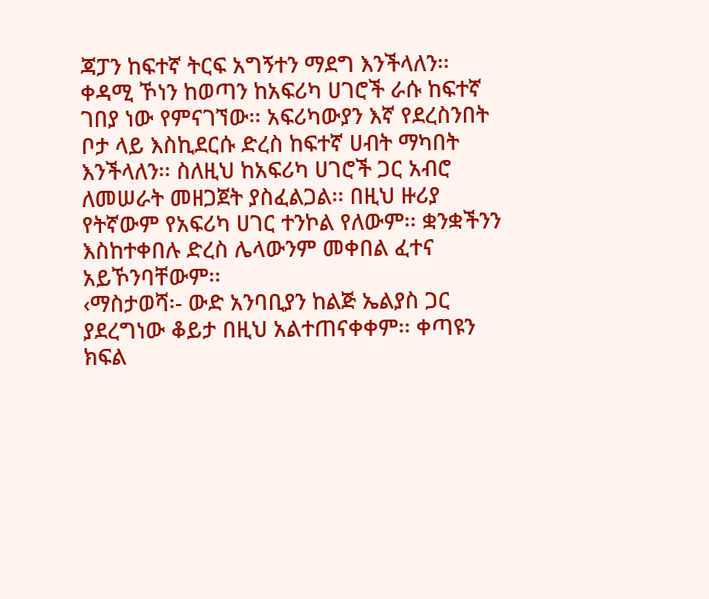ጃፓን ከፍተኛ ትርፍ አግኝተን ማደግ እንችላለን፡፡
ቀዳሚ ኾነን ከወጣን ከአፍሪካ ሀገሮች ራሱ ከፍተኛ ገበያ ነው የምናገኘው፡፡ አፍሪካውያን እኛ የደረስንበት ቦታ ላይ እስኪደርሱ ድረስ ከፍተኛ ሀብት ማካበት እንችላለን፡፡ ስለዚህ ከአፍሪካ ሀገሮች ጋር አብሮ ለመሠራት መዘጋጀት ያስፈልጋል፡፡ በዚህ ዙሪያ የትኛውም የአፍሪካ ሀገር ተንኮል የለውም፡፡ ቋንቋችንን እስከተቀበሉ ድረስ ሌላውንም መቀበል ፈተና አይኾንባቸውም፡፡
‹ማስታወሻ፡- ውድ አንባቢያን ከልጅ ኤልያስ ጋር ያደረግነው ቆይታ በዚህ አልተጠናቀቀም፡፡ ቀጣዩን ክፍል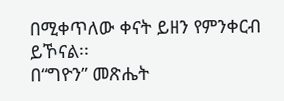በሚቀጥለው ቀናት ይዘን የምንቀርብ ይኾናል፡፡
በ“ግዮን” መጽሔት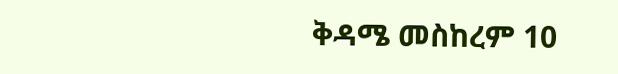ቅዳሜ መስከረም 10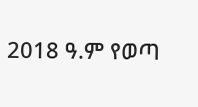2018 ዓ.ም የወጣ